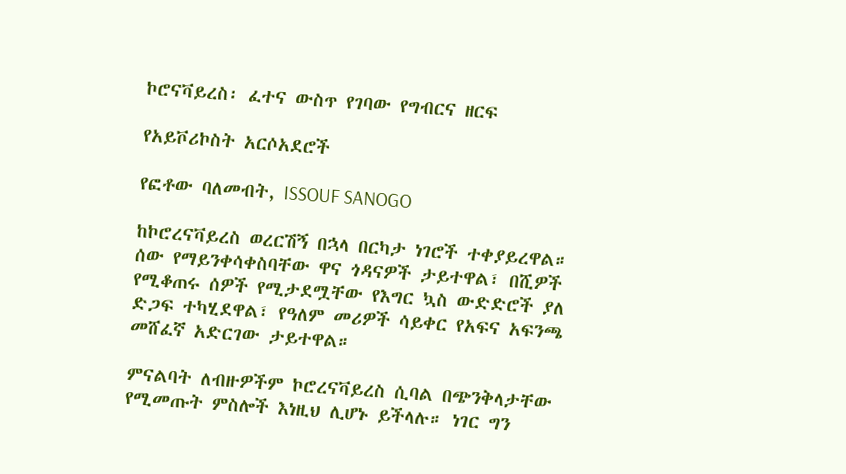ኮሮናቫይረስ፡ ፈተና ውስጥ የገባው የግብርና ዘርፍ

የአይቮሪኮስት አርሶአደሮች

የፎቶው ባለመብት, ISSOUF SANOGO

ከኮሮረናቫይረስ ወረርሽኝ በኋላ በርካታ ነገሮች ተቀያይረዋል። ሰው የማይንቀሳቀስባቸው ዋና ጎዳናዎች ታይተዋል፣ በሺዎች የሚቆጠሩ ሰዎች የሚታደሟቸው የእግር ኳስ ውድድሮች ያለ ድጋፍ ተካሂደዋል፣ የዓለም መሪዎች ሳይቀር የአፍና አፍንጫ መሸፈኛ አድርገው ታይተዋል።

ምናልባት ለብዙዎችም ኮሮረናቫይረስ ሲባል በጭንቅላታቸው የሚመጡት ምስሎች እነዚህ ሊሆኑ ይችላሉ። ነገር ግን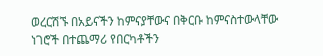ወረርሽኙ በአይናችን ከምናያቸውና በቅርቡ ከምናስተውላቸው ነገሮች በተጨማሪ የበርካቶችን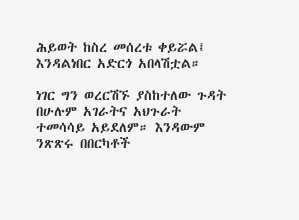ሕይወት ከስረ መሰረቱ ቀይሯል፤ እንዳልነበር አድርጎ አበላሽቷል።

ነገር ግን ወረርሽኙ ያስከተለው ጉዳት በሁሉም አገራትና አህጉራት ተመሳሳይ አይደለም። እንዳውም ንጽጽሩ በበርካቶች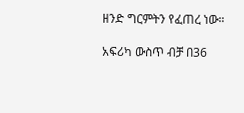ዘንድ ግርምትን የፈጠረ ነው።

አፍሪካ ውስጥ ብቻ በ36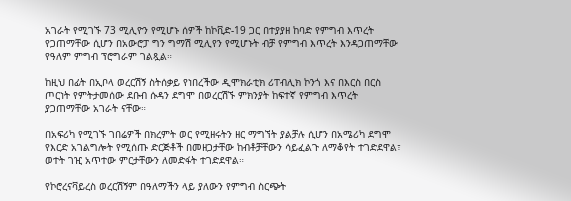አገራት የሚገኙ 73 ሚሊዮን የሚሆኑ ሰዎች ከኮቪድ-19 ጋር በተያያዘ ከባድ የምግብ እጥረት የጋጠማቸው ሲሆን በአውሮፓ ግን ግማሽ ሚሊየን የሚሆኑት ብቻ የምግብ እጥረት እንዳጋጠማቸው የዓለም ምግብ ፕሮግራም ገልጿል።

ከዚህ በፊት በኢቦላ ወረርሽኝ ስትሰቃይ የነበረችው ዲሞክራቲክ ሪፐብሊክ ኮንጎ እና በእርስ በርስ ጦርነት የምትታመሰው ደቡብ ሱዳን ደግሞ በወረርሽኙ ምክንያት ከፍተኛ የምግብ እጥረት ያጋጠማቸው አገራት ናቸው።

በአፍሪካ የሚገኙ ገበሬዎች በክረምት ወር የሚዘሩትን ዘር ማግኘት ያልቻሉ ሲሆን በአሜሪካ ደግሞ የእርድ አገልግሎት የሚሰጡ ድርጅቶች በመዘጋታቸው ከብቶቻቸውን ሳይፈልጉ ለማቆየት ተገድደዋል፣ ወተት ገዢ አጥተው ምርታቸውን ለመድፋት ተገድደዋል።

የኮሮረናቫይረስ ወረርሽኝም በዓለማችን ላይ ያለውን የምግብ ስርጭት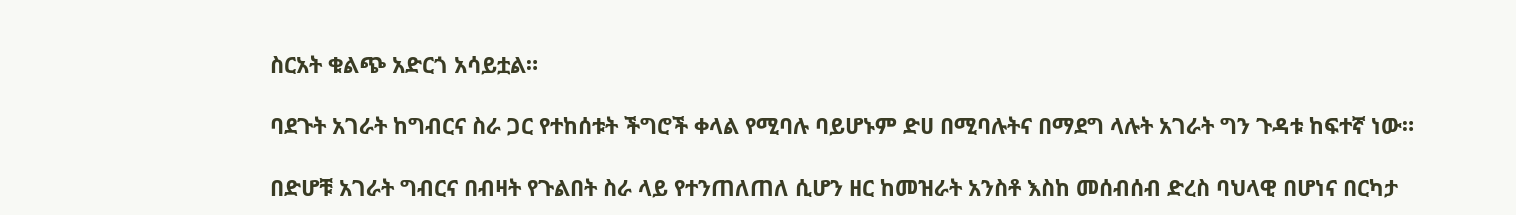ስርአት ቁልጭ አድርጎ አሳይቷል።

ባደጉት አገራት ከግብርና ስራ ጋር የተከሰቱት ችግሮች ቀላል የሚባሉ ባይሆኑም ድሀ በሚባሉትና በማደግ ላሉት አገራት ግን ጉዳቱ ከፍተኛ ነው።

በድሆቹ አገራት ግብርና በብዛት የጉልበት ስራ ላይ የተንጠለጠለ ሲሆን ዘር ከመዝራት አንስቶ እስከ መሰብሰብ ድረስ ባህላዊ በሆነና በርካታ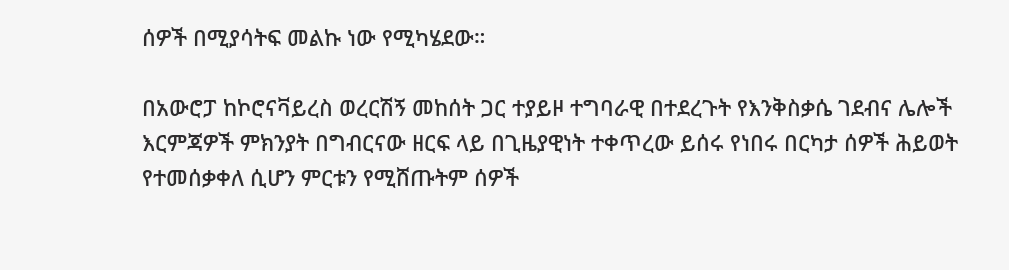ሰዎች በሚያሳትፍ መልኩ ነው የሚካሄደው።

በአውሮፓ ከኮሮናቫይረስ ወረርሽኝ መከሰት ጋር ተያይዞ ተግባራዊ በተደረጉት የእንቅስቃሴ ገደብና ሌሎች እርምጃዎች ምክንያት በግብርናው ዘርፍ ላይ በጊዜያዊነት ተቀጥረው ይሰሩ የነበሩ በርካታ ሰዎች ሕይወት የተመሰቃቀለ ሲሆን ምርቱን የሚሸጡትም ሰዎች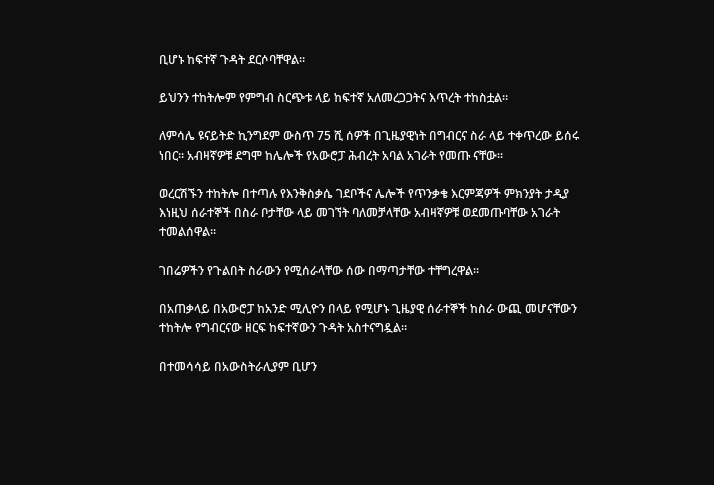ቢሆኑ ከፍተኛ ጉዳት ደርሶባቸዋል።

ይህንን ተከትሎም የምግብ ስርጭቱ ላይ ከፍተኛ አለመረጋጋትና እጥረት ተከስቷል።

ለምሳሌ ዩናይትድ ኪንግደም ውስጥ 75 ሺ ሰዎች በጊዜያዊነት በግብርና ስራ ላይ ተቀጥረው ይሰሩ ነበር። አብዛኛዎቹ ደግሞ ከሌሎች የአውሮፓ ሕብረት አባል አገራት የመጡ ናቸው።

ወረርሽኙን ተከትሎ በተጣሉ የእንቅስቃሴ ገደቦችና ሌሎች የጥንቃቄ እርምጃዎች ምክንያት ታዲያ እነዚህ ሰራተኞች በስራ ቦታቸው ላይ መገኘት ባለመቻላቸው አብዛኛዎቹ ወደመጡባቸው አገራት ተመልሰዋል።

ገበሬዎችን የጉልበት ስራውን የሚሰራላቸው ሰው በማጣታቸው ተቸግረዋል።

በአጠቃላይ በአውሮፓ ከአንድ ሚሊዮን በላይ የሚሆኑ ጊዜያዊ ሰራተኞች ከስራ ውጪ መሆናቸውን ተከትሎ የግብርናው ዘርፍ ከፍተኛውን ጉዳት አስተናግዷል።

በተመሳሳይ በአውስትራሊያም ቢሆን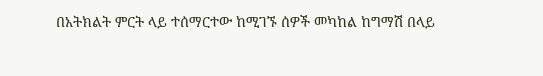በአትክልት ምርት ላይ ተሰማርተው ከሚገኙ ሰዎች መካከል ከግማሽ በላይ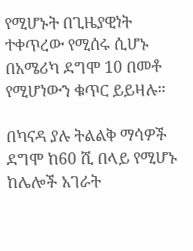የሚሆኑት በጊዜያዊነት ተቀጥረው የሚሰሩ ሲሆኑ በአሜሪካ ደግሞ 10 በመቶ የሚሆነውን ቁጥር ይይዛሉ።

በካናዳ ያሉ ትልልቅ ማሳዎች ደግሞ ከ60 ሺ በላይ የሚሆኑ ከሌሎች አገራት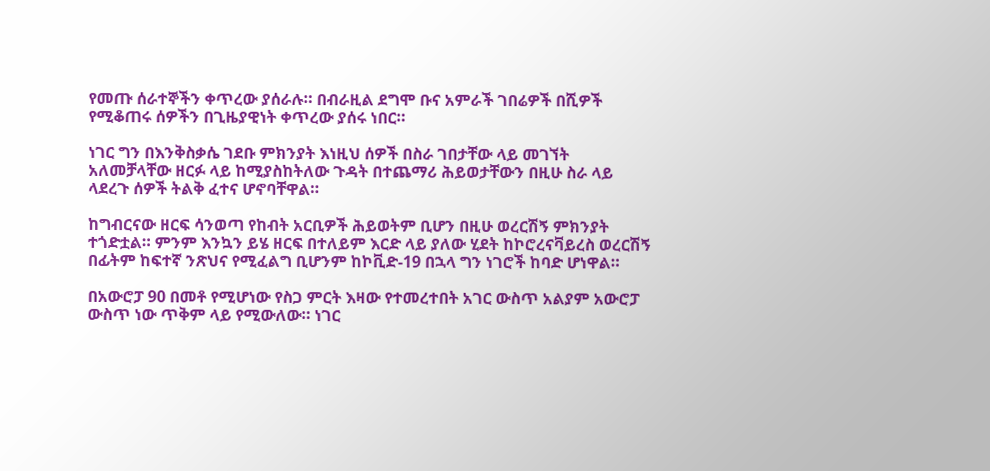የመጡ ሰራተኞችን ቀጥረው ያሰራሉ። በብራዚል ደግሞ ቡና አምራች ገበሬዎች በሺዎች የሚቆጠሩ ሰዎችን በጊዜያዊነት ቀጥረው ያሰሩ ነበር።

ነገር ግን በእንቅስቃሴ ገደቡ ምክንያት እነዚህ ሰዎች በስራ ገበታቸው ላይ መገኘት አለመቻላቸው ዘርፉ ላይ ከሚያስከትለው ጉዳት በተጨማሪ ሕይወታቸውን በዚሁ ስራ ላይ ላደረጉ ሰዎች ትልቅ ፈተና ሆኖባቸዋል።

ከግብርናው ዘርፍ ሳንወጣ የከብት አርቢዎች ሕይወትም ቢሆን በዚሁ ወረርሽኝ ምክንያት ተጎድቷል። ምንም እንኳን ይሄ ዘርፍ በተለይም እርድ ላይ ያለው ሂደት ከኮሮረናቫይረስ ወረርሽኝ በፊትም ከፍተኛ ንጽህና የሚፈልግ ቢሆንም ከኮቪድ-19 በኋላ ግን ነገሮች ከባድ ሆነዋል።

በአውሮፓ 90 በመቶ የሚሆነው የስጋ ምርት እዛው የተመረተበት አገር ውስጥ አልያም አውሮፓ ውስጥ ነው ጥቅም ላይ የሚውለው። ነገር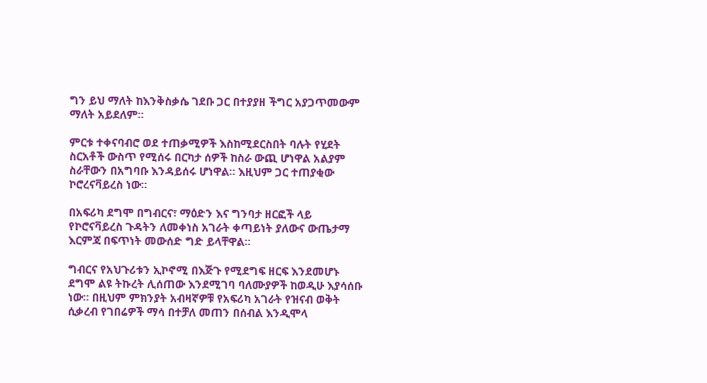ግን ይህ ማለት ከእንቅስቃሴ ገደቡ ጋር በተያያዘ ችግር አያጋጥመውም ማለት አይደለም።

ምርቱ ተቀናባብሮ ወደ ተጠቃሚዎች እስከሚደርስበት ባሉት የሂደት ስርአቶች ውስጥ የሚሰሩ በርካታ ሰዎች ከስራ ውጪ ሆነዋል አልያም ስራቸውን በአግባቡ እንዳይሰሩ ሆነዋል። እዚህም ጋር ተጠያቂው ኮሮረናቫይረስ ነው።

በአፍሪካ ደግሞ በግብርና፣ ማዕድን እና ግንባታ ዘርፎች ላይ የኮሮናቫይረስ ጉዳትን ለመቀነስ አገራት ቀጣይነት ያለውና ውጤታማ እርምጃ በፍጥነት መውሰድ ግድ ይላቸዋል።

ግብርና የአህጉሪቱን ኢኮኖሚ በእጅጉ የሚደግፍ ዘርፍ እንደመሆኑ ደግሞ ልዩ ትኩረት ሊሰጠው እንደሚገባ ባለሙያዎች ከወዲሁ እያሳሰቡ ነው። በዚህም ምክንያት አብዛኛዎቹ የአፍሪካ አገራት የዝናብ ወቅት ሲቃረብ የገበሬዎች ማሳ በተቻለ መጠን በሰብል እንዲሞላ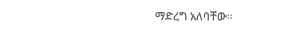ማድረግ አለባቸው።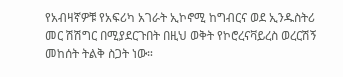የአብዛኛዎቹ የአፍሪካ አገራት ኢኮኖሚ ከግብርና ወደ ኢንዱስትሪ መር ሽሽግር በሚያደርጉበት በዚህ ወቅት የኮሮረናቫይረስ ወረርሽኝ መከሰት ትልቅ ስጋት ነው።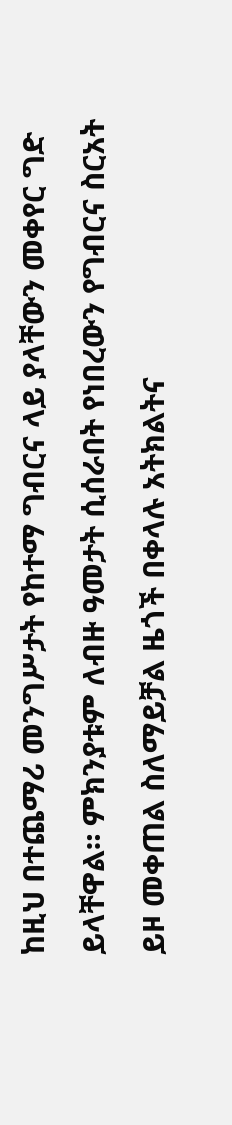ከዚህ በተጨማሪ መንግሥታት የከተማ ግብርና ላይ ያላቸውን መቀየር ግድ ይላቸዋል። ምክንያቱም ለብዙ ዓመታት ሲሰራበት የነበረውን የግብርና ስርአት ይዞ መቀጠል ስለማይቻል ዜጎች በቀላሉ አትክልትና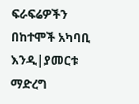ፍራፍሬዎችን በከተሞች አካባቢ እንዲ|ያመርቱ ማድረግ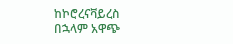ከኮሮረናቫይረስ በኋላም አዋጭ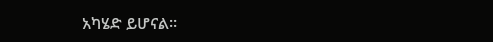አካሄድ ይሆናል።